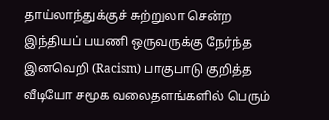தாய்லாந்துக்குச் சுற்றுலா சென்ற இந்தியப் பயணி ஒருவருக்கு நேர்ந்த இனவெறி (Racism) பாகுபாடு குறித்த வீடியோ சமூக வலைதளங்களில் பெரும்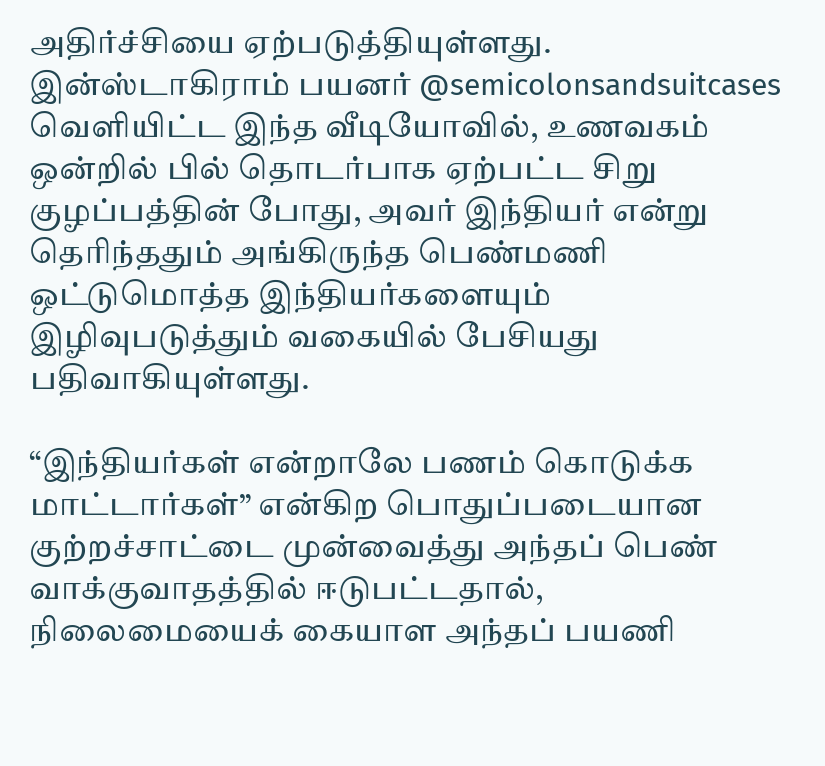அதிர்ச்சியை ஏற்படுத்தியுள்ளது. இன்ஸ்டாகிராம் பயனர் @semicolonsandsuitcases வெளியிட்ட இந்த வீடியோவில், உணவகம் ஒன்றில் பில் தொடர்பாக ஏற்பட்ட சிறு குழப்பத்தின் போது, அவர் இந்தியர் என்று தெரிந்ததும் அங்கிருந்த பெண்மணி ஒட்டுமொத்த இந்தியர்களையும் இழிவுபடுத்தும் வகையில் பேசியது பதிவாகியுள்ளது.

“இந்தியர்கள் என்றாலே பணம் கொடுக்க மாட்டார்கள்” என்கிற பொதுப்படையான குற்றச்சாட்டை முன்வைத்து அந்தப் பெண் வாக்குவாதத்தில் ஈடுபட்டதால், நிலைமையைக் கையாள அந்தப் பயணி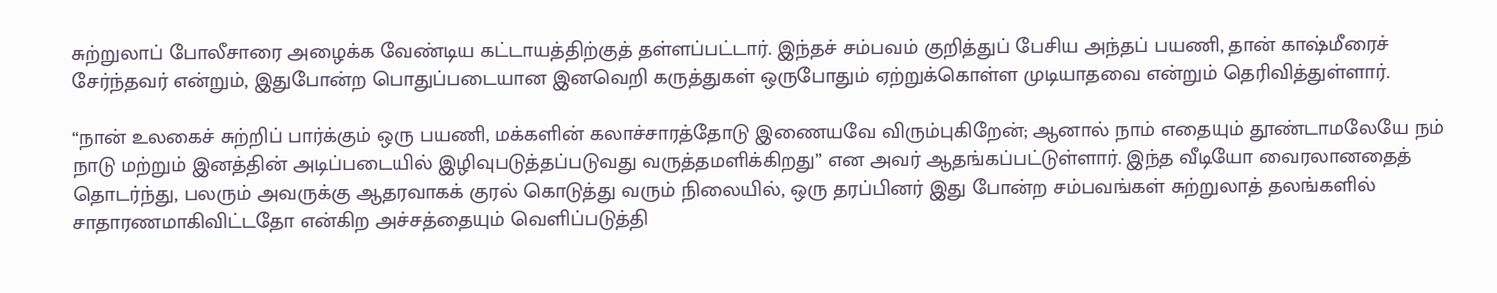சுற்றுலாப் போலீசாரை அழைக்க வேண்டிய கட்டாயத்திற்குத் தள்ளப்பட்டார். இந்தச் சம்பவம் குறித்துப் பேசிய அந்தப் பயணி, தான் காஷ்மீரைச் சேர்ந்தவர் என்றும், இதுபோன்ற பொதுப்படையான இனவெறி கருத்துகள் ஒருபோதும் ஏற்றுக்கொள்ள முடியாதவை என்றும் தெரிவித்துள்ளார்.

“நான் உலகைச் சுற்றிப் பார்க்கும் ஒரு பயணி, மக்களின் கலாச்சாரத்தோடு இணையவே விரும்புகிறேன்; ஆனால் நாம் எதையும் தூண்டாமலேயே நம் நாடு மற்றும் இனத்தின் அடிப்படையில் இழிவுபடுத்தப்படுவது வருத்தமளிக்கிறது” என அவர் ஆதங்கப்பட்டுள்ளார். இந்த வீடியோ வைரலானதைத் தொடர்ந்து, பலரும் அவருக்கு ஆதரவாகக் குரல் கொடுத்து வரும் நிலையில், ஒரு தரப்பினர் இது போன்ற சம்பவங்கள் சுற்றுலாத் தலங்களில் சாதாரணமாகிவிட்டதோ என்கிற அச்சத்தையும் வெளிப்படுத்தி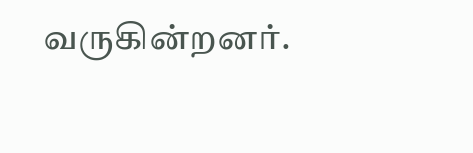வருகின்றனர்.